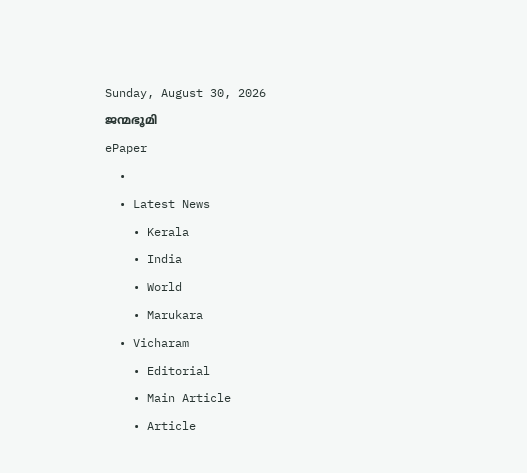Sunday, August 30, 2026
ജന്മഭൂമി
ePaper
  •
  • Latest News
    • Kerala
    • India
    • World
    • Marukara
  • Vicharam
    • Editorial
    • Main Article
    • Article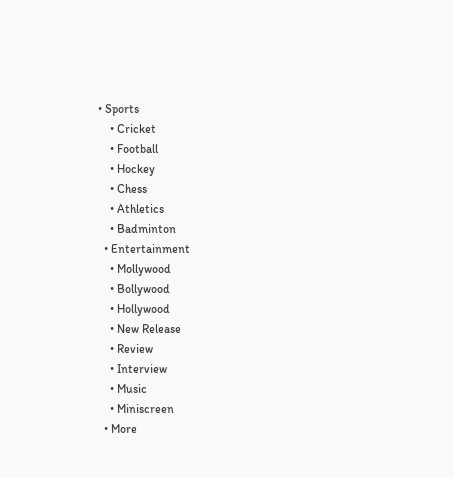• Sports
    • Cricket
    • Football
    • Hockey
    • Chess
    • Athletics
    • Badminton
  • Entertainment
    • Mollywood
    • Bollywood
    • Hollywood
    • New Release
    • Review
    • Interview
    • Music
    • Miniscreen
  • More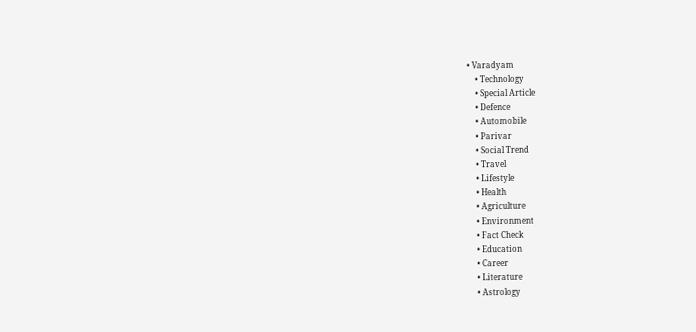• Varadyam
    • Technology
    • Special Article
    • Defence
    • Automobile
    • Parivar
    • Social Trend
    • Travel
    • Lifestyle
    • Health
    • Agriculture
    • Environment
    • Fact Check
    • Education
    • Career
    • Literature
    • Astrology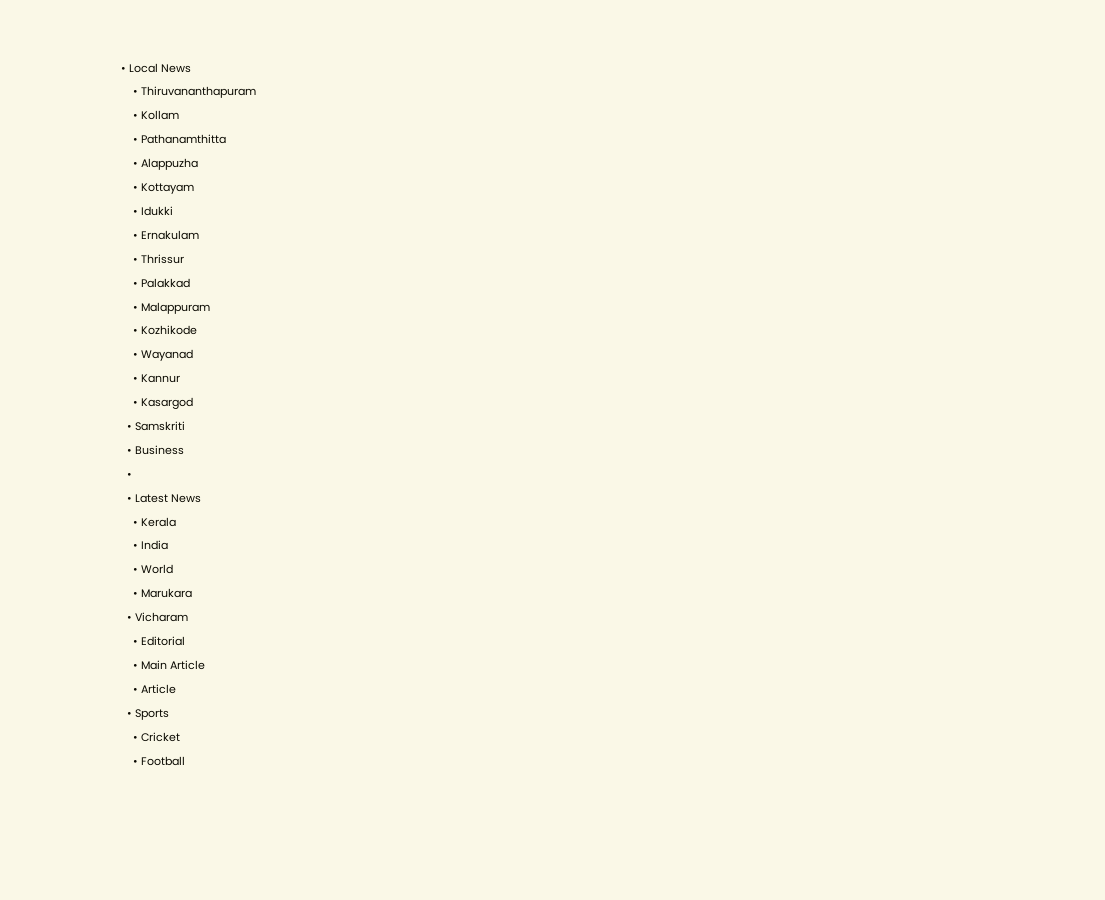• Local News
    • Thiruvananthapuram
    • Kollam
    • Pathanamthitta
    • Alappuzha
    • Kottayam
    • Idukki
    • Ernakulam
    • Thrissur
    • Palakkad
    • Malappuram
    • Kozhikode
    • Wayanad
    • Kannur
    • Kasargod
  • Samskriti
  • Business
  •
  • Latest News
    • Kerala
    • India
    • World
    • Marukara
  • Vicharam
    • Editorial
    • Main Article
    • Article
  • Sports
    • Cricket
    • Football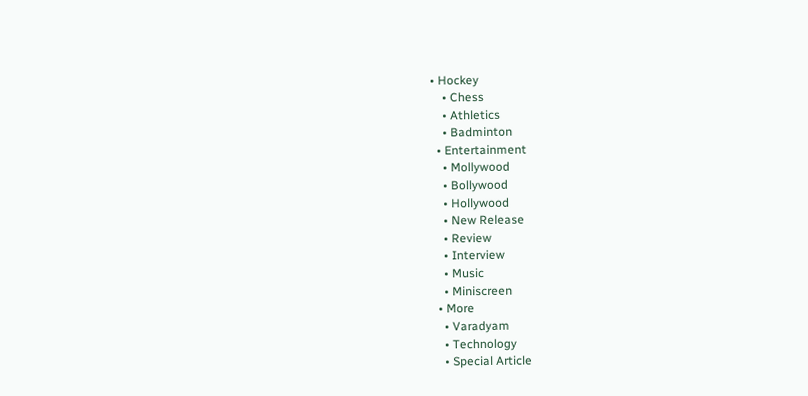• Hockey
    • Chess
    • Athletics
    • Badminton
  • Entertainment
    • Mollywood
    • Bollywood
    • Hollywood
    • New Release
    • Review
    • Interview
    • Music
    • Miniscreen
  • More
    • Varadyam
    • Technology
    • Special Article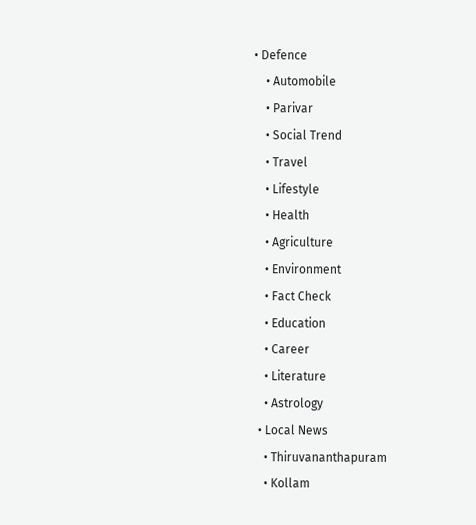• Defence
    • Automobile
    • Parivar
    • Social Trend
    • Travel
    • Lifestyle
    • Health
    • Agriculture
    • Environment
    • Fact Check
    • Education
    • Career
    • Literature
    • Astrology
  • Local News
    • Thiruvananthapuram
    • Kollam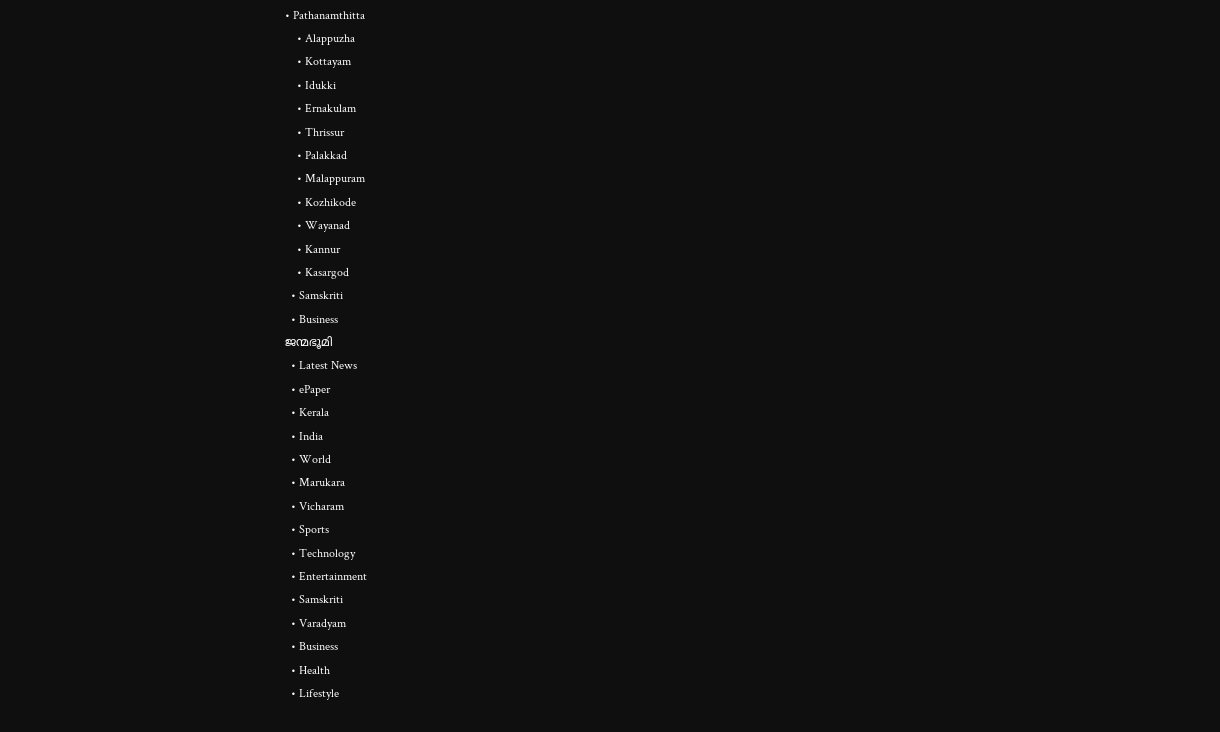• Pathanamthitta
    • Alappuzha
    • Kottayam
    • Idukki
    • Ernakulam
    • Thrissur
    • Palakkad
    • Malappuram
    • Kozhikode
    • Wayanad
    • Kannur
    • Kasargod
  • Samskriti
  • Business
ജന്മഭൂമി
  • Latest News
  • ePaper
  • Kerala
  • India
  • World
  • Marukara
  • Vicharam
  • Sports
  • Technology
  • Entertainment
  • Samskriti
  • Varadyam
  • Business
  • Health
  • Lifestyle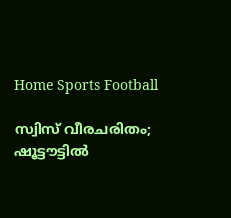Home Sports Football

സ്വിസ് വീരചരിതം; ഷൂട്ടൗട്ടില്‍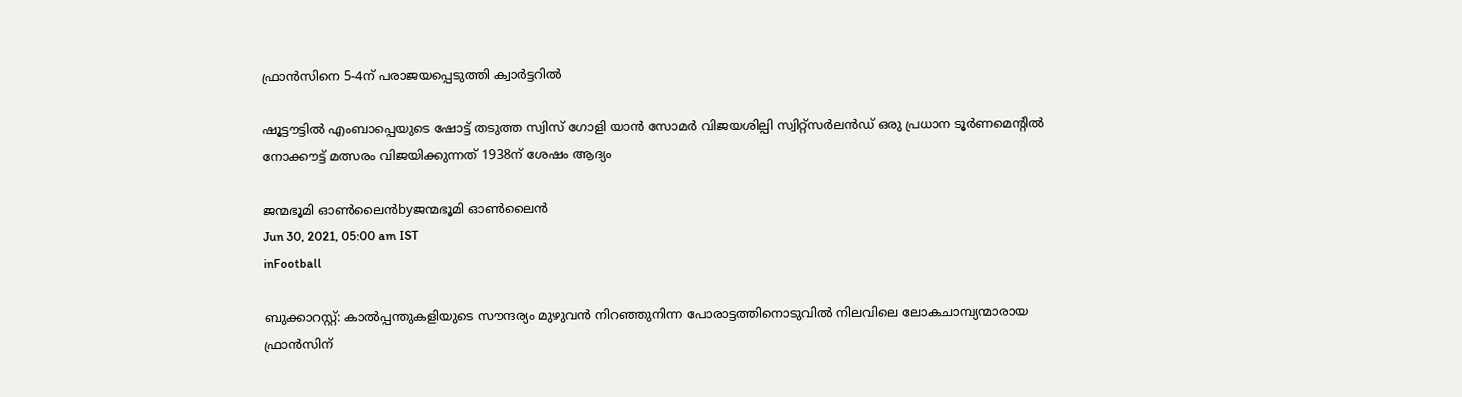ഫ്രാന്‍സിനെ 5-4ന് പരാജയപ്പെടുത്തി ക്വാര്‍ട്ടറില്‍

ഷൂട്ടൗട്ടില്‍ എംബാപ്പെയുടെ ഷോട്ട് തടുത്ത സ്വിസ് ഗോളി യാന്‍ സോമര്‍ വിജയശില്പി സ്വിറ്റ്‌സര്‍ലന്‍ഡ് ഒരു പ്രധാന ടൂര്‍ണമെന്റില്‍ നോക്കൗട്ട് മത്സരം വിജയിക്കുന്നത് 1938ന് ശേഷം ആദ്യം

ജന്മഭൂമി ഓണ്‍ലൈന്‍byജന്മഭൂമി ഓണ്‍ലൈന്‍
Jun 30, 2021, 05:00 am IST
inFootball

ബുക്കാറസ്റ്റ്: കാല്‍പ്പന്തുകളിയുടെ സൗന്ദര്യം മുഴുവന്‍ നിറഞ്ഞുനിന്ന പോരാട്ടത്തിനൊടുവില്‍ നിലവിലെ ലോകചാമ്പ്യന്മാരായ ഫ്രാന്‍സിന്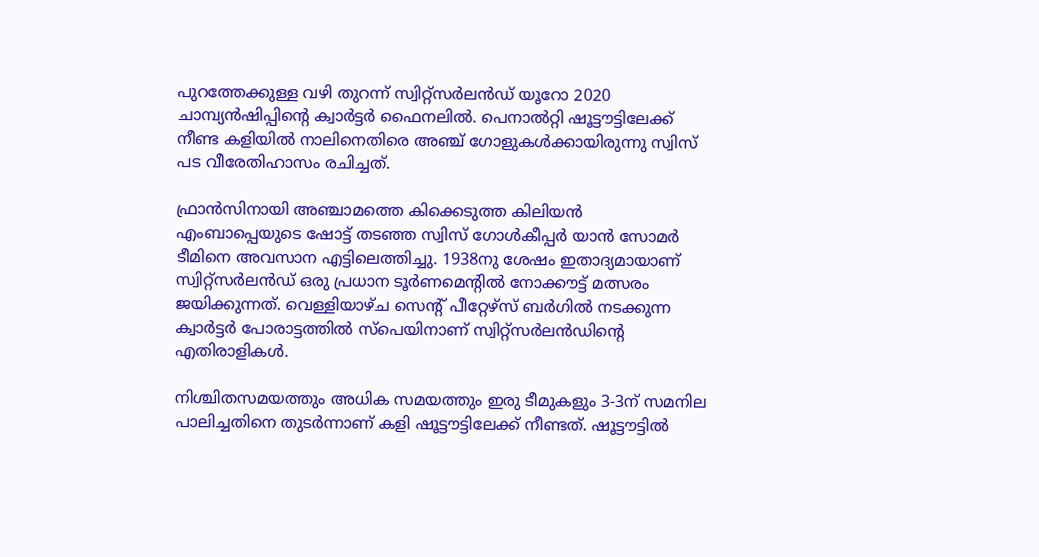പുറത്തേക്കുള്ള വഴി തുറന്ന് സ്വിറ്റ്‌സര്‍ലന്‍ഡ് യൂറോ 2020 ചാമ്പ്യന്‍ഷിപ്പിന്റെ ക്വാര്‍ട്ടര്‍ ഫൈനലില്‍. പെനാല്‍റ്റി ഷൂട്ടൗട്ടിലേക്ക് നീണ്ട കളിയില്‍ നാലിനെതിരെ അഞ്ച് ഗോളുകള്‍ക്കായിരുന്നു സ്വിസ് പട വീരേതിഹാസം രചിച്ചത്.

ഫ്രാന്‍സിനായി അഞ്ചാമത്തെ കിക്കെടുത്ത കിലിയന്‍ എംബാപ്പെയുടെ ഷോട്ട് തടഞ്ഞ സ്വിസ് ഗോള്‍കീപ്പര്‍ യാന്‍ സോമര്‍ ടീമിനെ അവസാന എട്ടിലെത്തിച്ചു. 1938നു ശേഷം ഇതാദ്യമായാണ് സ്വിറ്റ്‌സര്‍ലന്‍ഡ് ഒരു പ്രധാന ടൂര്‍ണമെന്റില്‍ നോക്കൗട്ട് മത്സരം ജയിക്കുന്നത്. വെള്ളിയാഴ്ച സെന്റ് പീറ്റേഴ്‌സ് ബര്‍ഗില്‍ നടക്കുന്ന ക്വാര്‍ട്ടര്‍ പോരാട്ടത്തില്‍ സ്‌പെയിനാണ് സ്വിറ്റ്‌സര്‍ലന്‍ഡിന്റെ എതിരാളികള്‍.

നിശ്ചിതസമയത്തും അധിക സമയത്തും ഇരു ടീമുകളും 3-3ന് സമനില പാലിച്ചതിനെ തുടര്‍ന്നാണ് കളി ഷൂട്ടൗട്ടിലേക്ക് നീണ്ടത്. ഷൂട്ടൗട്ടില്‍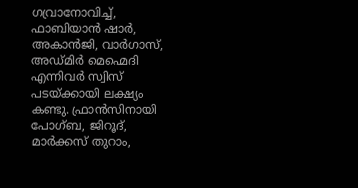ഗവ്രാനോവിച്ച്, ഫാബിയാന്‍ ഷാര്‍, അകാന്‍ജി, വാര്‍ഗാസ്, അഡ്മിര്‍ മെഹ്മെദി എന്നിവര്‍ സ്വിസ് പടയ്‌ക്കായി ലക്ഷ്യം കണ്ടു. ഫ്രാന്‍സിനായി പോഗ്ബ, ജിറൂദ്, മാര്‍ക്കസ് തുറാം,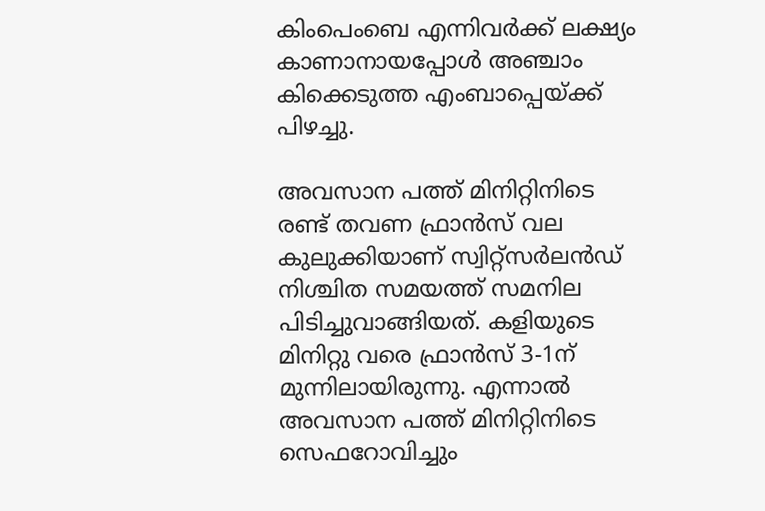കിംപെംബെ എന്നിവര്‍ക്ക് ലക്ഷ്യം കാണാനായപ്പോള്‍ അഞ്ചാം കിക്കെടുത്ത എംബാപ്പെയ്‌ക്ക് പിഴച്ചു.

അവസാന പത്ത് മിനിറ്റിനിടെ രണ്ട് തവണ ഫ്രാന്‍സ് വല കുലുക്കിയാണ് സ്വിറ്റ്‌സര്‍ലന്‍ഡ് നിശ്ചിത സമയത്ത് സമനില പിടിച്ചുവാങ്ങിയത്. കളിയുടെ മിനിറ്റു വരെ ഫ്രാന്‍സ് 3-1ന് മുന്നിലായിരുന്നു. എന്നാല്‍ അവസാന പത്ത് മിനിറ്റിനിടെ സെഫറോവിച്ചും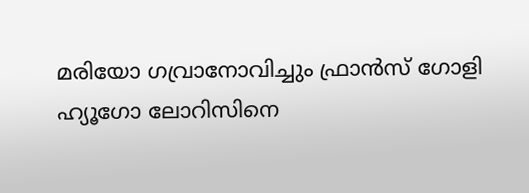മരിയോ ഗവ്രാനോവിച്ചും ഫ്രാന്‍സ് ഗോളി ഹ്യൂഗോ ലോറിസിനെ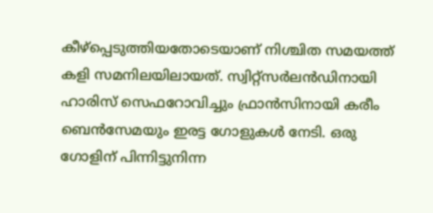കീഴ്‌പ്പെടുത്തിയതോടെയാണ് നിശ്ചിത സമയത്ത് കളി സമനിലയിലായത്. സ്വിറ്റ്‌സര്‍ലന്‍ഡിനായി ഹാരിസ് സെഫറോവിച്ചും ഫ്രാന്‍സിനായി കരീം ബെന്‍സേമയും ഇരട്ട ഗോളുകള്‍ നേടി. ഒരു ഗോളിന് പിന്നിട്ടുനിന്ന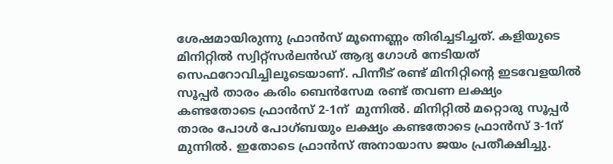ശേഷമായിരുന്നു ഫ്രാന്‍സ് മൂന്നെണ്ണം തിരിച്ചടിച്ചത്. കളിയുടെ മിനിറ്റില്‍ സ്വിറ്റ്‌സര്‍ലന്‍ഡ് ആദ്യ ഗോള്‍ നേടിയത് സെഫറോവിച്ചിലൂടെയാണ്. പിന്നീട് രണ്ട് മിനിറ്റിന്റെ ഇടവേളയില്‍ സൂപ്പര്‍ താരം കരിം ബെന്‍സേമ രണ്ട് തവണ ലക്ഷ്യം കണ്ടതോടെ ഫ്രാന്‍സ് 2-1ന്  മുന്നില്‍. മിനിറ്റില്‍ മറ്റൊരു സൂപ്പര്‍ താരം പോള്‍ പോഗ്ബയും ലക്ഷ്യം കണ്ടതോടെ ഫ്രാന്‍സ് 3-1ന് മുന്നില്‍. ഇതോടെ ഫ്രാന്‍സ് അനായാസ ജയം പ്രതീക്ഷിച്ചു.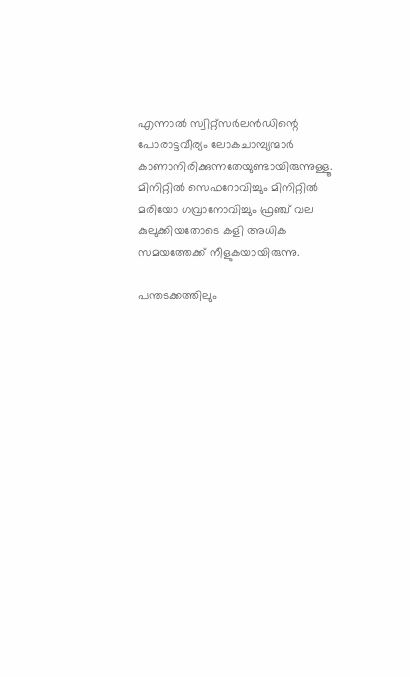എന്നാല്‍ സ്വിറ്റ്‌സര്‍ലന്‍ഡിന്റെ പോരാട്ടവീര്യം ലോകചാമ്പ്യന്മാര്‍ കാണാനിരിക്കുന്നതേയുണ്ടായിരുന്നുള്ളൂ. മിനിറ്റില്‍ സെഫറോവിച്ചും മിനിറ്റില്‍ മരിയോ ഗവ്രാനോവിച്ചും ഫ്രഞ്ച് വല കുലുക്കിയതോടെ കളി അധിക സമയത്തേക്ക് നീളുകയായിരുന്നു.

പന്തടക്കത്തിലും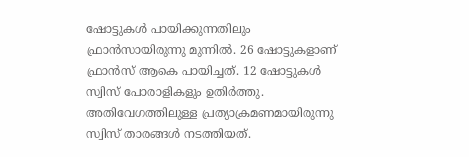ഷോട്ടുകള്‍ പായിക്കുന്നതിലും ഫ്രാന്‍സായിരുന്നു മുന്നില്‍. 26 ഷോട്ടുകളാണ് ഫ്രാന്‍സ് ആകെ പായിച്ചത്. 12 ഷോട്ടുകള്‍ സ്വിസ് പോരാളികളും ഉതിര്‍ത്തു. അതിവേഗത്തിലുള്ള പ്രത്യാക്രമണമായിരുന്നു സ്വിസ് താരങ്ങള്‍ നടത്തിയത്.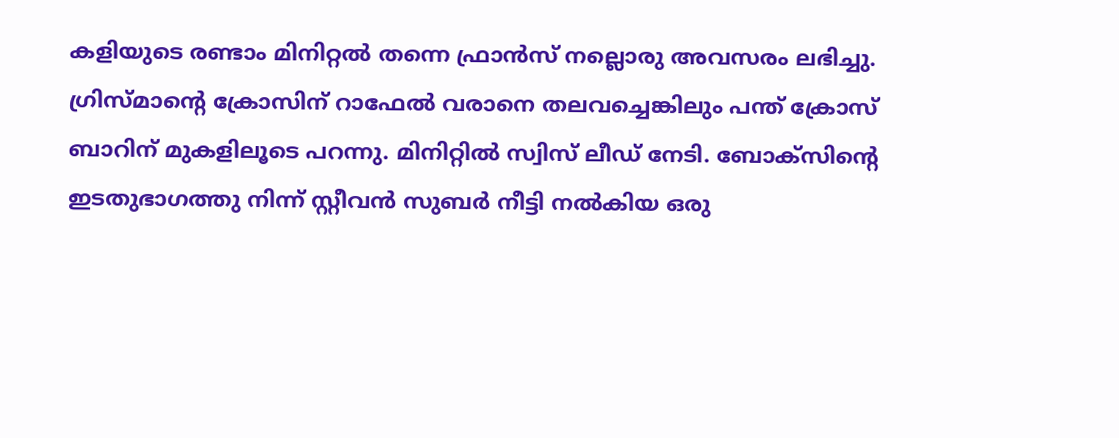കളിയുടെ രണ്ടാം മിനിറ്റല്‍ തന്നെ ഫ്രാന്‍സ് നല്ലൊരു അവസരം ലഭിച്ചു. ഗ്രിസ്മാന്റെ ക്രോസിന് റാഫേല്‍ വരാനെ തലവച്ചെങ്കിലും പന്ത് ക്രോസ് ബാറിന് മുകളിലൂടെ പറന്നു. മിനിറ്റില്‍ സ്വിസ് ലീഡ് നേടി. ബോക്സിന്റെ ഇടതുഭാഗത്തു നിന്ന് സ്റ്റീവന്‍ സുബര്‍ നീട്ടി നല്‍കിയ ഒരു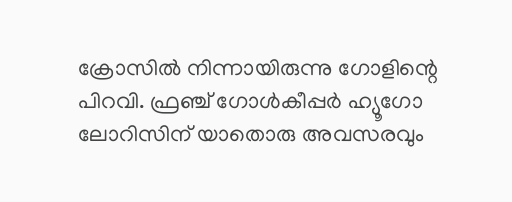ക്രോസില്‍ നിന്നായിരുന്നു ഗോളിന്റെ പിറവി. ഫ്രഞ്ച് ഗോള്‍കീപ്പര്‍ ഹ്യൂഗോ ലോറിസിന് യാതൊരു അവസരവും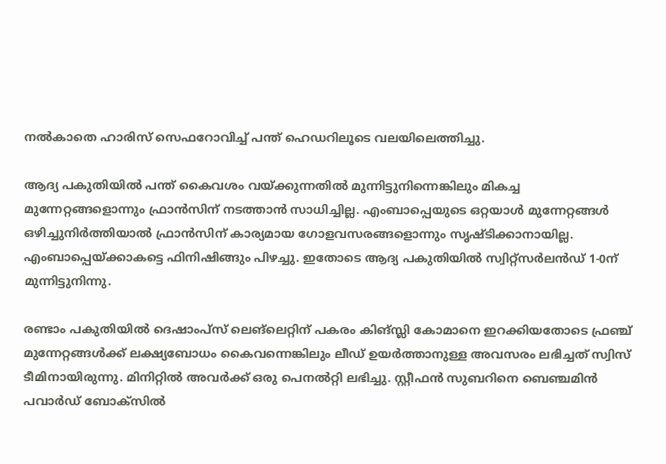നല്‍കാതെ ഹാരിസ് സെഫറോവിച്ച് പന്ത് ഹെഡറിലൂടെ വലയിലെത്തിച്ചു.

ആദ്യ പകുതിയില്‍ പന്ത് കൈവശം വയ്‌ക്കുന്നതില്‍ മുന്നിട്ടുനിന്നെങ്കിലും മികച്ച മുന്നേറ്റങ്ങളൊന്നും ഫ്രാന്‍സിന് നടത്താന്‍ സാധിച്ചില്ല. എംബാപ്പെയുടെ ഒറ്റയാള്‍ മുന്നേറ്റങ്ങള്‍ ഒഴിച്ചുനിര്‍ത്തിയാല്‍ ഫ്രാന്‍സിന് കാര്യമായ ഗോളവസരങ്ങളൊന്നും സൃഷ്ടിക്കാനായില്ല. എംബാപ്പെയ്‌ക്കാകട്ടെ ഫിനിഷിങ്ങും പിഴച്ചു. ഇതോടെ ആദ്യ പകുതിയില്‍ സ്വിറ്റ്‌സര്‍ലന്‍ഡ് 1-0ന് മുന്നിട്ടുനിന്നു.

രണ്ടാം പകുതിയില്‍ ദെഷാംപ്സ് ലെങ്ലെറ്റിന് പകരം കിങ്സ്ലി കോമാനെ ഇറക്കിയതോടെ ഫ്രഞ്ച് മുന്നേറ്റങ്ങള്‍ക്ക് ലക്ഷ്യബോധം കൈവന്നെങ്കിലും ലീഡ് ഉയര്‍ത്താനുള്ള അവസരം ലഭിച്ചത് സ്വിസ് ടീമിനായിരുന്നു. മിനിറ്റില്‍ അവര്‍ക്ക് ഒരു പെനല്‍റ്റി ലഭിച്ചു. സ്റ്റീഫന്‍ സുബറിനെ ബെഞ്ചമിന്‍ പവാര്‍ഡ് ബോക്സില്‍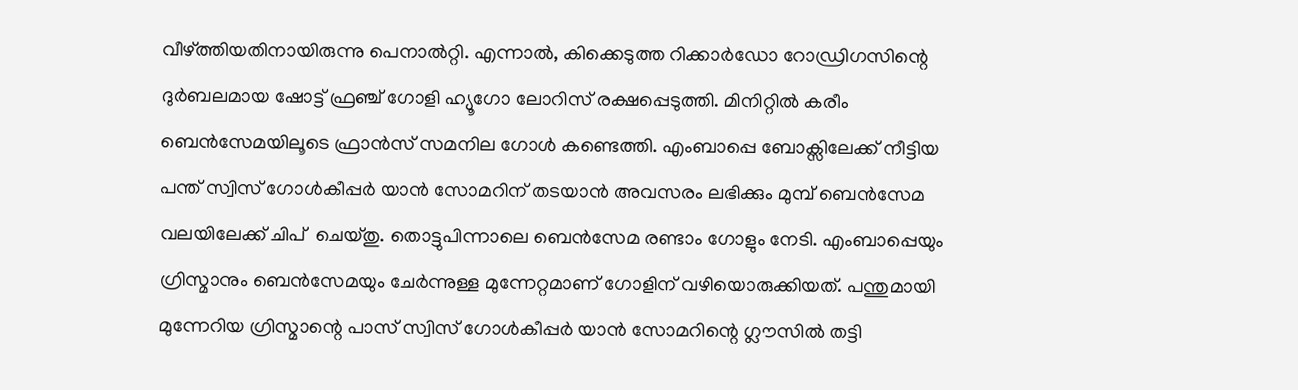വീഴ്‌ത്തിയതിനായിരുന്നു പെനാല്‍റ്റി. എന്നാല്‍, കിക്കെടുത്ത റിക്കാര്‍ഡോ റോഡ്രിഗസിന്റെ ദുര്‍ബലമായ ഷോട്ട് ഫ്രഞ്ച് ഗോളി ഹ്യൂഗോ ലോറിസ് രക്ഷപ്പെടുത്തി. മിനിറ്റില്‍ കരീം ബെന്‍സേമയിലൂടെ ഫ്രാന്‍സ് സമനില ഗോള്‍ കണ്ടെത്തി. എംബാപ്പെ ബോക്സിലേക്ക് നീട്ടിയ പന്ത് സ്വിസ് ഗോള്‍കീപ്പര്‍ യാന്‍ സോമറിന് തടയാന്‍ അവസരം ലഭിക്കും മുമ്പ് ബെന്‍സേമ വലയിലേക്ക് ചിപ്  ചെയ്തു. തൊട്ടുപിന്നാലെ ബെന്‍സേമ രണ്ടാം ഗോളും നേടി. എംബാപ്പെയും ഗ്രിസ്മാനും ബെന്‍സേമയും ചേര്‍ന്നുള്ള മുന്നേറ്റമാണ് ഗോളിന് വഴിയൊരുക്കിയത്. പന്തുമായി മുന്നേറിയ ഗ്രിസ്മാന്റെ പാസ് സ്വിസ് ഗോള്‍കീപ്പര്‍ യാന്‍ സോമറിന്റെ ഗ്ലൗസില്‍ തട്ടി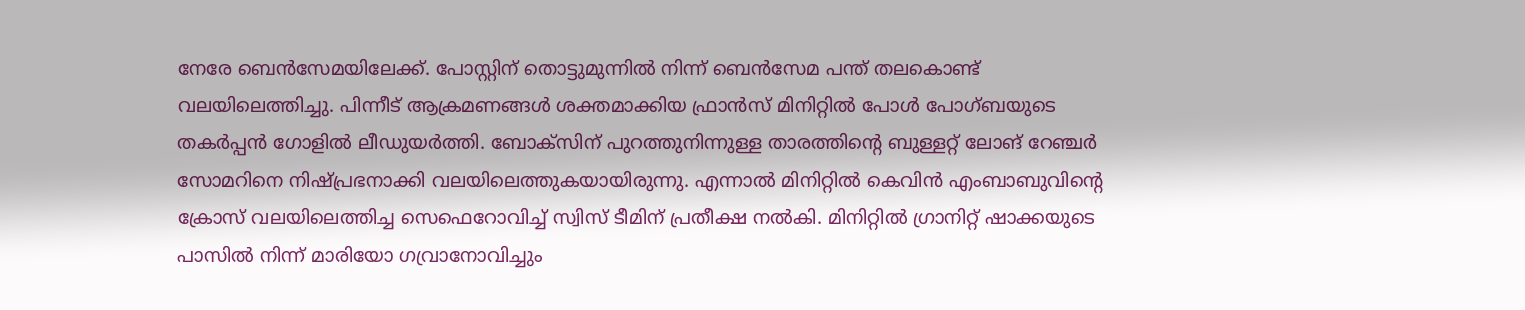നേരേ ബെന്‍സേമയിലേക്ക്. പോസ്റ്റിന് തൊട്ടുമുന്നില്‍ നിന്ന് ബെന്‍സേമ പന്ത് തലകൊണ്ട് വലയിലെത്തിച്ചു. പിന്നീട് ആക്രമണങ്ങള്‍ ശക്തമാക്കിയ ഫ്രാന്‍സ് മിനിറ്റില്‍ പോള്‍ പോഗ്ബയുടെ തകര്‍പ്പന്‍ ഗോളില്‍ ലീഡുയര്‍ത്തി. ബോക്സിന് പുറത്തുനിന്നുള്ള താരത്തിന്റെ ബുള്ളറ്റ് ലോങ് റേഞ്ചര്‍ സോമറിനെ നിഷ്പ്രഭനാക്കി വലയിലെത്തുകയായിരുന്നു. എന്നാല്‍ മിനിറ്റില്‍ കെവിന്‍ എംബാബുവിന്റെ ക്രോസ് വലയിലെത്തിച്ച സെഫെറോവിച്ച് സ്വിസ് ടീമിന് പ്രതീക്ഷ നല്‍കി. മിനിറ്റില്‍ ഗ്രാനിറ്റ് ഷാക്കയുടെ പാസില്‍ നിന്ന് മാരിയോ ഗവ്രാനോവിച്ചും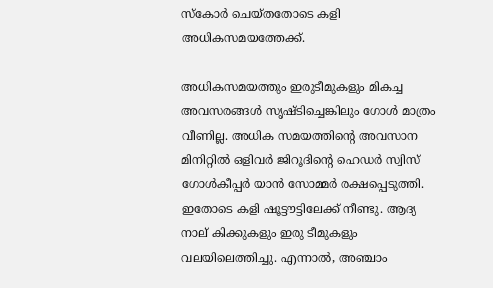സ്‌കോര്‍ ചെയ്തതോടെ കളി അധികസമയത്തേക്ക്.

അധികസമയത്തും ഇരുടീമുകളും മികച്ച അവസരങ്ങള്‍ സൃഷ്ടിച്ചെങ്കിലും ഗോള്‍ മാത്രം വീണില്ല. അധിക സമയത്തിന്റെ അവസാന മിനിറ്റില്‍ ഒളിവര്‍ ജിറൂദിന്റെ ഹെഡര്‍ സ്വിസ് ഗോള്‍കീപ്പര്‍ യാന്‍ സോമ്മര്‍ രക്ഷപ്പെടുത്തി. ഇതോടെ കളി ഷൂട്ടൗട്ടിലേക്ക് നീണ്ടു. ആദ്യ നാല് കിക്കുകളും ഇരു ടീമുകളും വലയിലെത്തിച്ചു. എന്നാല്‍, അഞ്ചാം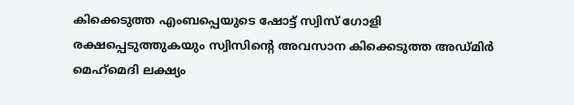കിക്കെടുത്ത എംബപ്പെയുടെ ഷോട്ട് സ്വിസ് ഗോളി രക്ഷപ്പെടുത്തുകയും സ്വിസിന്റെ അവസാന കിക്കെടുത്ത അഡ്മിര്‍ മെഹ്‌മെദി ലക്ഷ്യം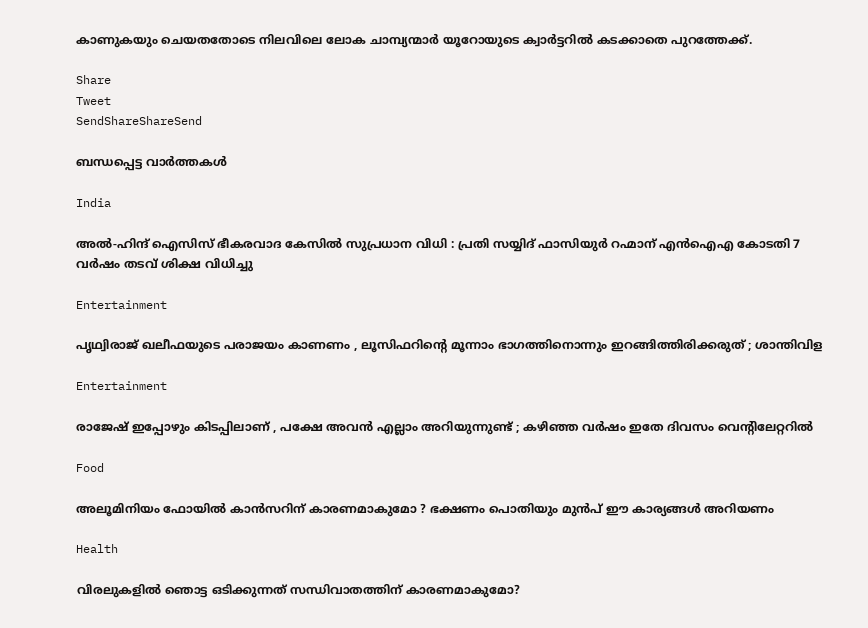കാണുകയും ചെയതതോടെ നിലവിലെ ലോക ചാമ്പ്യന്മാര്‍ യൂറോയുടെ ക്വാര്‍ട്ടറില്‍ കടക്കാതെ പുറത്തേക്ക്.

Share
Tweet
SendShareShareSend

ബന്ധപ്പെട്ട വാര്‍ത്തകള്‍

India

അൽ-ഹിന്ദ് ഐസിസ് ഭീകരവാദ കേസിൽ സുപ്രധാന വിധി : പ്രതി സയ്യിദ് ഫാസിയുർ റഹ്മാന് എൻഐഎ കോടതി 7 വർഷം തടവ് ശിക്ഷ വിധിച്ചു

Entertainment

പൃഥ്വിരാജ് ഖലീഫയുടെ പരാജയം കാണണം , ലൂസിഫറിന്റെ മൂന്നാം ഭാഗത്തിനൊന്നും ഇറങ്ങിത്തിരിക്കരുത് ; ശാന്തിവിള

Entertainment

രാജേഷ് ഇപ്പോഴും കിടപ്പിലാണ് , പക്ഷേ അവൻ എല്ലാം അറിയുന്നുണ്ട് ; കഴിഞ്ഞ വർഷം ഇതേ ദിവസം വെന്റിലേറ്ററിൽ

Food

അലൂമിനിയം ഫോയിൽ കാൻസറിന് കാരണമാകുമോ ? ഭക്ഷണം പൊതിയും മുൻപ് ഈ കാര്യങ്ങൾ അറിയണം

Health

വിരലുകളിൽ ഞൊട്ട ഒടിക്കുന്നത് സന്ധിവാതത്തിന് കാരണമാകുമോ?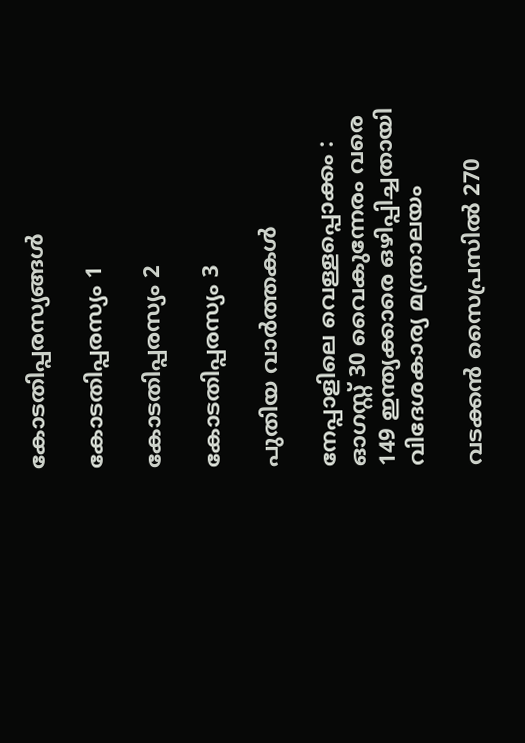കോടതിപ്പരസ്യങ്ങള്‍

കോടതിപ്പരസ്യം 1

കോടതിപ്പരസ്യം 2

കോടതിപ്പരസ്യം 3

പുതിയ വാര്‍ത്തകള്‍

നേപ്പാളിലെ വെള്ളപ്പൊക്കം : ഓഗസ്റ്റ് 30 വൈകുന്നേരം വരെ 149 ഇന്ത്യക്കാരെ ഒഴിപ്പിച്ചതായി വിദേശകാര്യ മന്ത്രാലയം

വടക്കൻ സൈപ്രസിൽ 270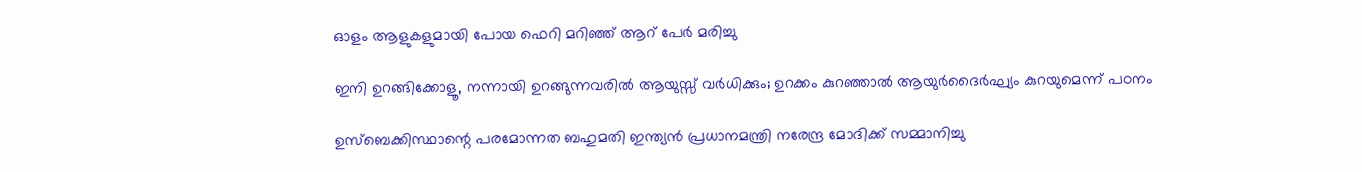ഓളം ആളുകളുമായി പോയ ഫെറി മറിഞ്ഞ് ആറ് പേർ മരിച്ചു

ഇനി ഉറങ്ങിക്കോളൂ, നന്നായി ഉറങ്ങുന്നവരിൽ ആയുസ്സ് വർധിക്കും; ഉറക്കം കുറഞ്ഞാൽ ആയുർദൈർഘ്യം കുറയുമെന്ന് പഠനം

ഉസ്‌ബെക്കിസ്ഥാന്റെ പരമോന്നത ബഹുമതി ഇന്ത്യൻ പ്രധാനമന്ത്രി നരേന്ദ്ര മോദിക്ക് സമ്മാനിച്ചു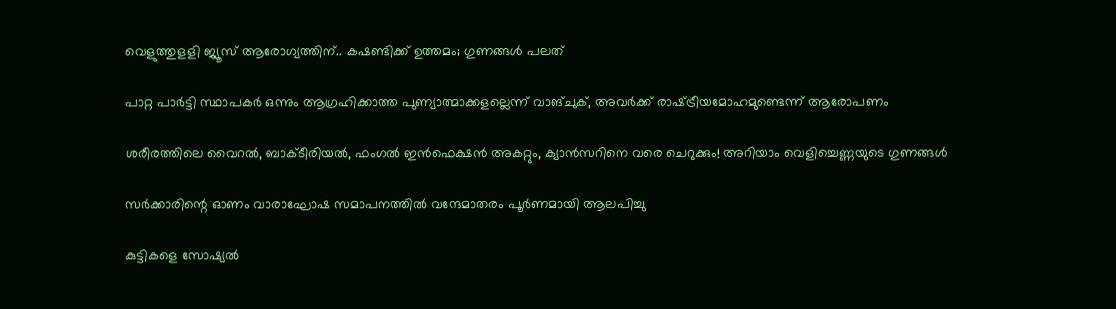വെളുത്തുളളി ജ്യൂസ് ആരോഗ്യത്തിന്.. കഷണ്ടിക്ക് ഉത്തമം; ഗുണങ്ങള്‍ പലത്

പാറ്റ പാർട്ടി സ്ഥാപകർ ഒന്നും ആഗ്രഹിക്കാത്ത പുണ്യാത്മാക്കളല്ലെന്ന് വാങ്ചുക്, അവർക്ക് രാഷ്‌ട്രീയമോഹമുണ്ടെന്ന് ആരോപണം

ശരീരത്തിലെ വൈറല്‍, ബാക്ടീരിയല്‍, ഫംഗല്‍ ഇന്‍ഫെക്ഷന്‍ അകറ്റും, ക്യാൻസറിനെ വരെ ചെറുക്കും! അറിയാം വെളിച്ചെണ്ണയുടെ ഗുണങ്ങൾ

സര്‍ക്കാരിന്റെ ഓണം വാരാഘോഷ സമാപനത്തില്‍ വന്ദേമാതരം പൂര്‍ണമായി ആലപിച്ചു

കുട്ടികളെ സോഷ്യൽ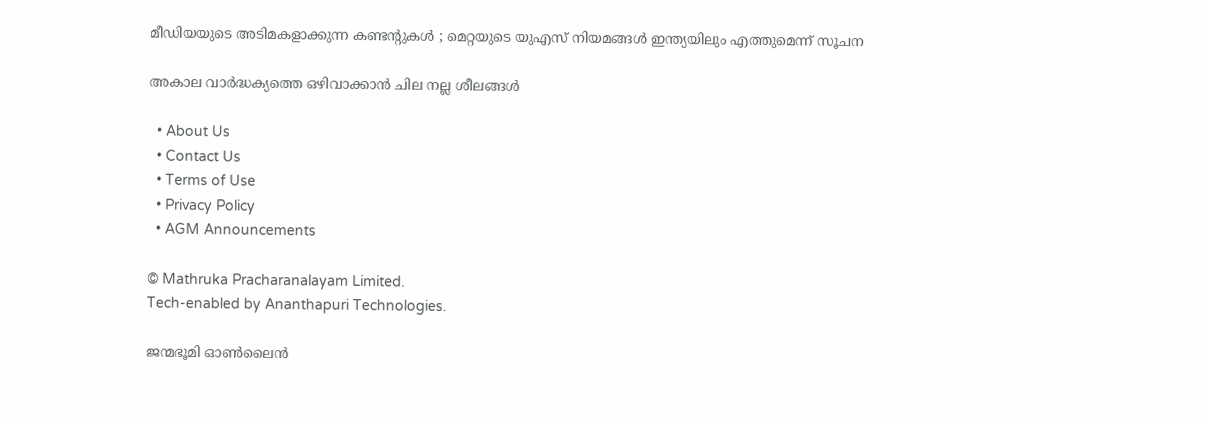മീഡിയയുടെ അടിമകളാക്കുന്ന കണ്ടന്റുകൾ ; മെറ്റയുടെ യുഎസ് നിയമങ്ങൾ ഇന്ത്യയിലും എത്തുമെന്ന് സൂചന

അകാല വാര്‍ദ്ധക്യത്തെ ഒഴിവാക്കാന്‍ ചില നല്ല ശീലങ്ങള്‍

  • About Us
  • Contact Us
  • Terms of Use
  • Privacy Policy
  • AGM Announcements

© Mathruka Pracharanalayam Limited.
Tech-enabled by Ananthapuri Technologies.

ജന്മഭൂമി ഓണ്‍ലൈന്‍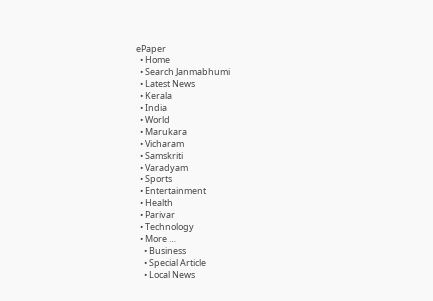ePaper
  • Home
  • Search Janmabhumi
  • Latest News
  • Kerala
  • India
  • World
  • Marukara
  • Vicharam
  • Samskriti
  • Varadyam
  • Sports
  • Entertainment
  • Health
  • Parivar
  • Technology
  • More …
    • Business
    • Special Article
    • Local News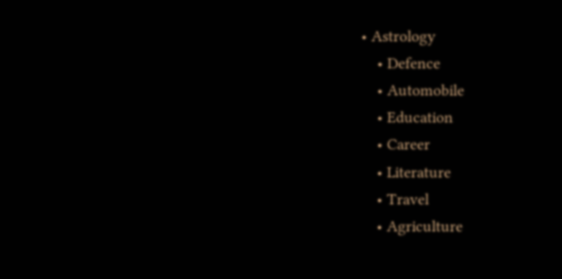• Astrology
    • Defence
    • Automobile
    • Education
    • Career
    • Literature
    • Travel
    • Agriculture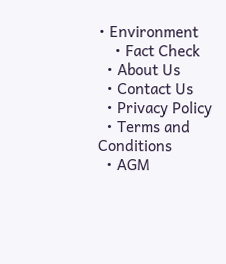• Environment
    • Fact Check
  • About Us
  • Contact Us
  • Privacy Policy
  • Terms and Conditions
  • AGM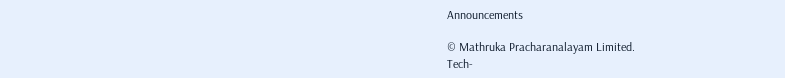Announcements

© Mathruka Pracharanalayam Limited.
Tech-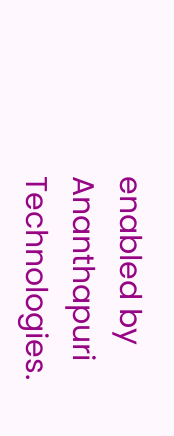enabled by Ananthapuri Technologies.